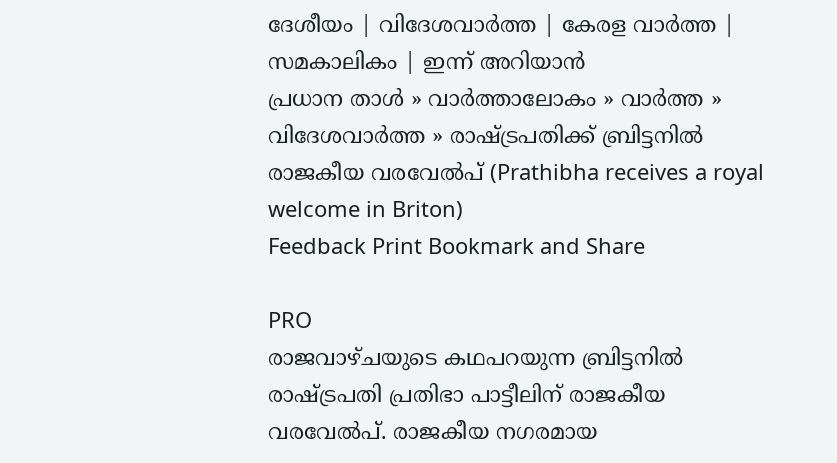ദേശീയം | വിദേശവാര്‍ത്ത | കേരള വാര്‍ത്ത | സമകാലികം | ഇന്ന് അറിയാന്‍
പ്രധാന താള്‍ » വാര്‍ത്താലോകം » വാര്‍ത്ത » വിദേശവാര്‍ത്ത » രാഷ്ട്രപതിക്ക് ബ്രിട്ടനില്‍ രാജകീയ വരവേല്‍‌പ് (Prathibha receives a royal welcome in Briton)
Feedback Print Bookmark and Share

PRO
രാജവാഴ്ചയുടെ കഥപറയുന്ന ബ്രിട്ടനില്‍ രാഷ്ട്രപതി പ്രതിഭാ പാട്ടീലിന് രാജകീയ വരവേല്‍‌പ്. രാജകീയ നഗരമായ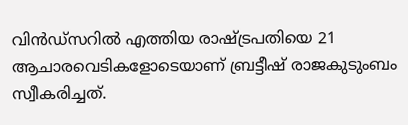വിന്‍ഡ്സറില്‍ എത്തിയ രാഷ്ട്രപതിയെ 21 ആചാരവെടികളോടെയാണ് ബ്രട്ടീഷ് രാജകുടുംബം സ്വീകരിച്ചത്.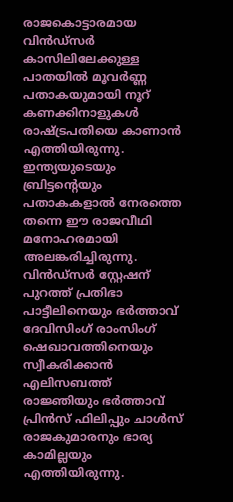രാജകൊട്ടാരമായ വിന്‍ഡ്സര്‍ കാസിലിലേക്കുള്ള പാതയില്‍ മൂവര്‍ണ്ണ പതാകയുമായി നൂറ് കണക്കിനാളുകള്‍ രാഷ്ട്രപതിയെ കാണാന്‍ എത്തിയിരുന്നു. ഇന്ത്യയുടെയും ബ്രിട്ടന്‍റെയും പതാകകളാല്‍ നേരത്തെ തന്നെ ഈ രാ‍ജവീഥി മനോഹരമായി അലങ്കരിച്ചിരുന്നു. വിന്‍ഡ്സര്‍ സ്റ്റേഷന് പുറത്ത് പ്രതിഭാ പാട്ടീലിനെയും ഭര്‍ത്താവ് ദേവിസിംഗ് രാംസിംഗ് ഷെഖാവത്തിനെയും സ്വീകരിക്കാന്‍ എലിസബത്ത് രാജ്ഞിയും ഭര്‍ത്താവ് പ്രിന്‍സ് ഫിലിപ്പും ചാള്‍സ് രാജകുമാരനും ഭാര്യ കാമില്ലയും എത്തിയിരുന്നു.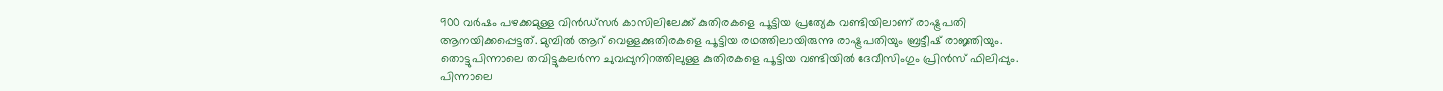900 വര്‍ഷം പഴക്കമുള്ള വിന്‍ഡ്സര്‍ കാസിലിലേക്ക് കുതിരകളെ പൂട്ടിയ പ്രത്യേക വണ്ടിയിലാണ് രാഷ്ട്രപതി ആനയിക്കപ്പെട്ടത്. മുമ്പില്‍ ആറ് വെള്ളക്കുതിരകളെ പൂട്ടിയ രഥത്തിലായിരുന്നു രാഷ്ട്രപതിയും ബ്രട്ടീഷ് രാജ്ഞിയും. തൊട്ടുപിന്നാലെ തവിട്ടുകലര്‍ന്ന ചുവപ്പുനിറത്തിലുള്ള കുതിരകളെ പൂട്ടിയ വണ്ടിയില്‍ ദേവീസിംഗും പ്രിന്‍സ് ഫിലിപ്പും. പിന്നാലെ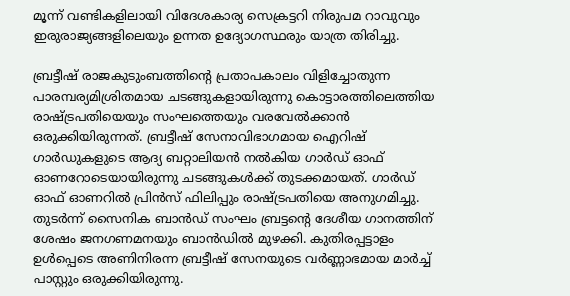മൂന്ന് വണ്ടികളിലായി വിദേശകാര്യ സെക്രട്ടറി നിരുപമ റാ‍വുവും ഇരുരാജ്യങ്ങളിലെയും ഉന്നത ഉദ്യോഗസ്ഥരും യാത്ര തിരിച്ചു.

ബ്രട്ടീഷ് രാജകുടുംബത്തിന്‍റെ പ്രതാപകാലം വിളിച്ചോതുന്ന പാരമ്പര്യമിശ്രിതമായ ചടങ്ങുകളായിരുന്നു കൊട്ടാരത്തിലെത്തിയ രാഷ്ട്രപതിയെയും സംഘത്തെയും വരവേല്‍ക്കാന്‍ ഒരുക്കിയിരുന്നത്. ബ്രട്ടീഷ് സേനാവിഭാഗമായ ഐറിഷ് ഗാര്‍ഡുകളുടെ ആദ്യ ബറ്റാലിയന്‍ നല്‍കിയ ഗാര്‍ഡ് ഓഫ് ഓണറോടെയായിരുന്നു ചടങ്ങുകള്‍ക്ക് തുടക്കമായത്. ഗാര്‍ഡ് ഓഫ് ഓണറില്‍ പ്രിന്‍സ് ഫിലിപ്പും രാഷ്ട്രപതിയെ അനുഗമിച്ചു. തുടര്‍ന്ന് സൈനിക ബാന്‍ഡ് സംഘം ബ്രട്ടന്‍റെ ദേശീയ ഗാനത്തിന് ശേഷം ജനഗണമനയും ബാന്‍ഡില്‍ മുഴക്കി. കുതിരപ്പട്ടാളം ഉള്‍പ്പെടെ അണിനിരന്ന ബ്രട്ടീഷ് സേനയുടെ വര്‍ണ്ണാഭമായ മാര്‍ച്ച് പാസ്റ്റും ഒരുക്കിയിരുന്നു.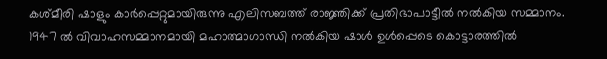കശ്മീരി ഷാളും കാര്‍പ്പെറ്റുമായിരുന്നു എലിസബത്ത് രാജ്ഞിക്ക് പ്രതിഭാപാട്ടീല്‍ നല്‍കിയ സമ്മാനം. 1947 ല്‍ വിവാഹസമ്മാനമായി മഹാത്മാഗാന്ധി നല്‍കിയ ഷാള്‍ ഉള്‍പ്പെടെ കൊട്ടാരത്തില്‍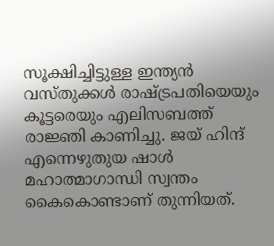സൂക്ഷിച്ചിട്ടുള്ള ഇന്ത്യന്‍ വസ്തുക്കള്‍ രാഷ്ട്രപതിയെയും കൂട്ടരെയും എലിസബത്ത് രാജ്ഞി കാണിച്ചു. ജയ് ഹിന്ദ് എന്നെഴുതുയ ഷാള്‍ മഹാത്മാഗാന്ധി സ്വന്തം കൈകൊണ്ടാണ് തുന്നിയത്.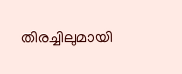തിരച്ചിലുമായി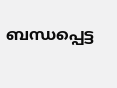ബന്ധപ്പെട്ട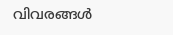വിവരങ്ങള്‍